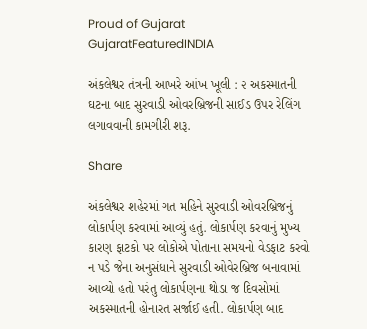Proud of Gujarat
GujaratFeaturedINDIA

અંકલેશ્વર તંત્રની આખરે આંખ ખૂલી : ૨ અકસ્માતની ઘટના બાદ સુરવાડી ઓવરબ્રિજની સાઈડ ઉપર રેલિંગ લગાવવાની કામગીરી શરૂ.

Share

અંકલેશ્વર શહેરમાં ગત મહિને સુરવાડી ઓવરબ્રિજનું લોકાર્પણ કરવામાં આવ્યું હતું. લોકાર્પણ કરવાનું મુખ્ય કારણ ફાટકો પર લોકોએ પોતાના સમયનો વેડફાટ કરવો ન પડે જેના અનુસંધાને સુરવાડી ઓવેરબ્રિજ બનાવામાં આવ્યો હતો પરંતુ લોકાર્પણના થોડા જ દિવસોમાં અકસ્માતની હોનારત સર્જાઈ હતી. લોકાર્પણ બાદ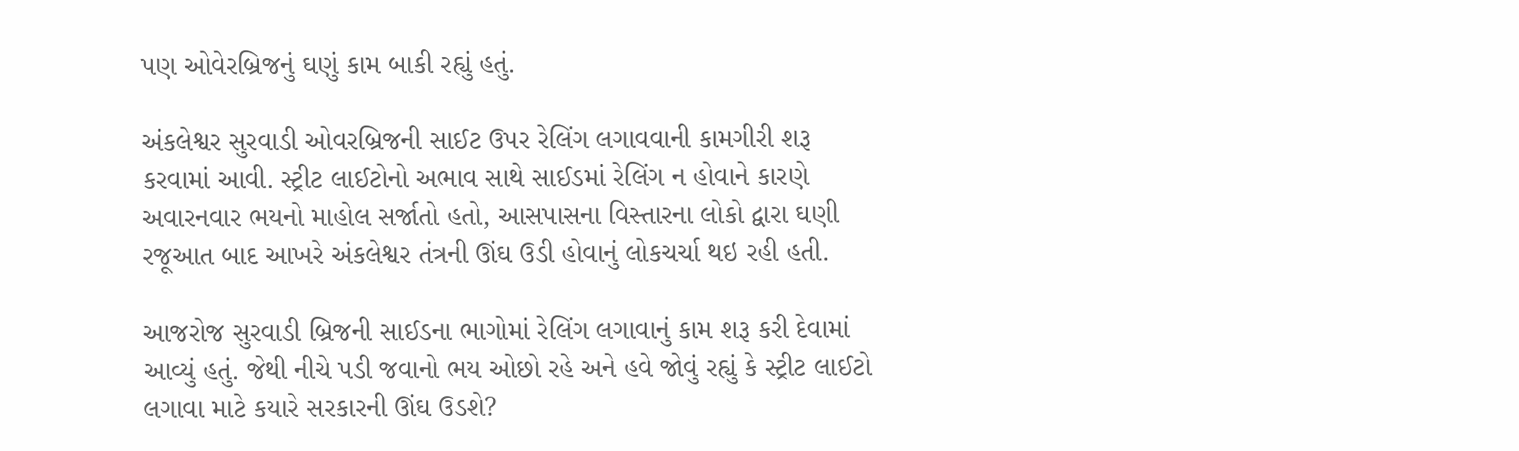પણ ઓવેરબ્રિજનું ઘણું કામ બાકી રહ્યું હતું.

અંકલેશ્વર સુરવાડી ઓવરબ્રિજની સાઈટ ઉપર રેલિંગ લગાવવાની કામગીરી શરૂ કરવામાં આવી. સ્ટ્રીટ લાઈટોનો અભાવ સાથે સાઈડમાં રેલિંગ ન હોવાને કારણે અવારનવાર ભયનો માહોલ સર્જાતો હતો, આસપાસના વિસ્તારના લોકો દ્વારા ઘણી રજૂઆત બાદ આખરે અંકલેશ્વર તંત્રની ઊંઘ ઉડી હોવાનું લોકચર્ચા થઇ રહી હતી.

આજરોજ સુરવાડી બ્રિજની સાઈડના ભાગોમાં રેલિંગ લગાવાનું કામ શરૂ કરી દેવામાં આવ્યું હતું. જેથી નીચે પડી જવાનો ભય ઓછો રહે અને હવે જોવું રહ્યું કે સ્ટ્રીટ લાઈટો લગાવા માટે કયારે સરકારની ઊંઘ ઉડશે?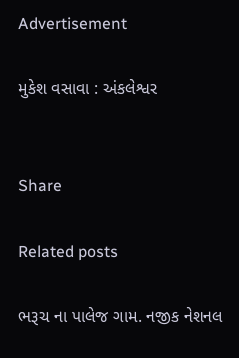Advertisement

મુકેશ વસાવા : અંકલેશ્વર


Share

Related posts

ભરૂચ ના પાલેજ ગામ. નજીક નેશનલ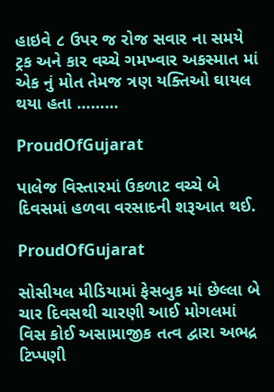હાઇવે ૮ ઉપર જ રોજ સવાર ના સમયે ટ્રક અને કાર વચ્ચે ગમખ્વાર અકસ્માત માં એક નું મોત તેમજ ત્રણ યક્તિઓ ઘાયલ થયા હતા ………

ProudOfGujarat

પાલેજ વિસ્તારમાં ઉકળાટ વચ્ચે બે દિવસમાં હળવા વરસાદની શરૂઆત થઈ.

ProudOfGujarat

સોસીયલ મીડિયામાં ફેસબુક માં છેલ્લા બે ચાર દિવસથી ચારણી આઈ મોગલમાં વિસ કોઈ અસામાજીક તત્વ દ્વારા અભદ્ર ટિપ્પણી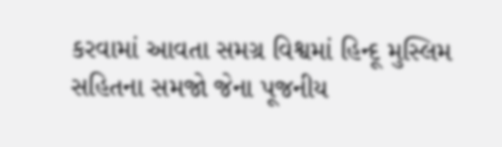કરવામાં આવતા સમગ્ર વિશ્વમાં હિન્દૂ મુસ્લિમ સહિતના સમજો જેના પૂજનીય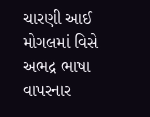ચારણી આઈ મોગલમાં વિસે અભદ્ર ભાષા વાપરનાર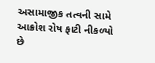અસામાજીક તત્વની સામે આક્રોશ રોષ ફાટી નીકળ્યો છે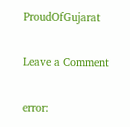ProudOfGujarat

Leave a Comment

error: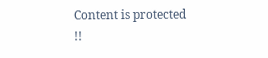Content is protected !!